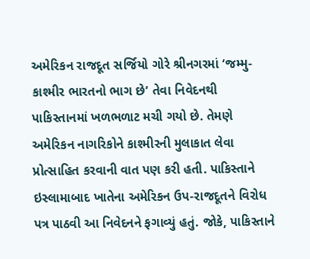અમેરિકન રાજદૂત સર્જિયો ગોરે શ્રીનગરમાં ‘જમ્મુ-કાશ્મીર ભારતનો ભાગ છે’ તેવા નિવેદનથી પાકિસ્તાનમાં ખળભળાટ મચી ગયો છે. તેમણે અમેરિકન નાગરિકોને કાશ્મીરની મુલાકાત લેવા પ્રોત્સાહિત કરવાની વાત પણ કરી હતી. પાકિસ્તાને ઇસ્લામાબાદ ખાતેના અમેરિકન ઉપ-રાજદૂતને વિરોધ પત્ર પાઠવી આ નિવેદનને ફગાવ્યું હતું. જોકે, પાકિસ્તાને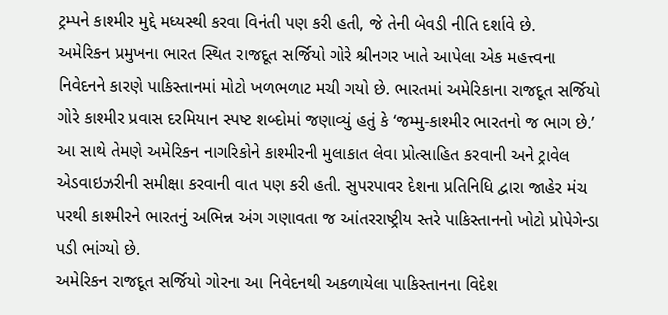ટ્રમ્પને કાશ્મીર મુદ્દે મધ્યસ્થી કરવા વિનંતી પણ કરી હતી, જે તેની બેવડી નીતિ દર્શાવે છે.
અમેરિકન પ્રમુખના ભારત સ્થિત રાજદૂત સર્જિયો ગોરે શ્રીનગર ખાતે આપેલા એક મહત્ત્વના નિવેદનને કારણે પાકિસ્તાનમાં મોટો ખળભળાટ મચી ગયો છે. ભારતમાં અમેરિકાના રાજદૂત સર્જિયો ગોરે કાશ્મીર પ્રવાસ દરમિયાન સ્પષ્ટ શબ્દોમાં જણાવ્યું હતું કે ‘જમ્મુ-કાશ્મીર ભારતનો જ ભાગ છે.’ આ સાથે તેમણે અમેરિકન નાગરિકોને કાશ્મીરની મુલાકાત લેવા પ્રોત્સાહિત કરવાની અને ટ્રાવેલ એડવાઇઝરીની સમીક્ષા કરવાની વાત પણ કરી હતી. સુપરપાવર દેશના પ્રતિનિધિ દ્વારા જાહેર મંચ પરથી કાશ્મીરને ભારતનું અભિન્ન અંગ ગણાવતા જ આંતરરાષ્ટ્રીય સ્તરે પાકિસ્તાનનો ખોટો પ્રોપેગેન્ડા પડી ભાંગ્યો છે.
અમેરિકન રાજદૂત સર્જિયો ગોરના આ નિવેદનથી અકળાયેલા પાકિસ્તાનના વિદેશ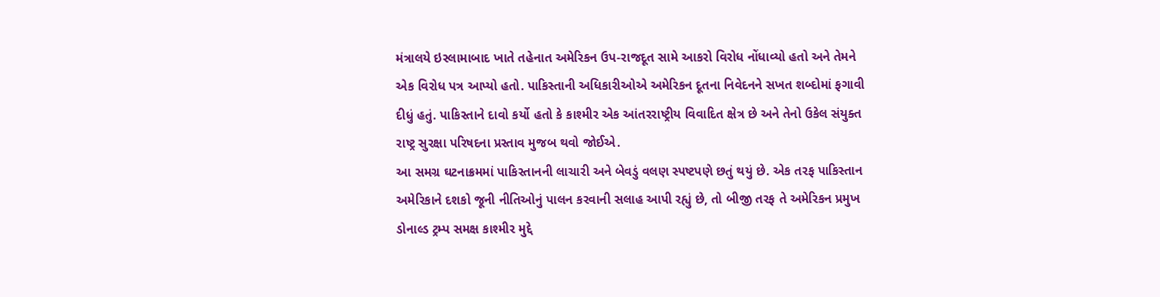મંત્રાલયે ઇસ્લામાબાદ ખાતે તહેનાત અમેરિકન ઉપ-રાજદૂત સામે આકરો વિરોધ નોંધાવ્યો હતો અને તેમને એક વિરોધ પત્ર આપ્યો હતો. પાકિસ્તાની અધિકારીઓએ અમેરિકન દૂતના નિવેદનને સખત શબ્દોમાં ફગાવી દીધું હતું. પાકિસ્તાને દાવો કર્યો હતો કે કાશ્મીર એક આંતરરાષ્ટ્રીય વિવાદિત ક્ષેત્ર છે અને તેનો ઉકેલ સંયુક્ત રાષ્ટ્ર સુરક્ષા પરિષદના પ્રસ્તાવ મુજબ થવો જોઈએ.
આ સમગ્ર ઘટનાક્રમમાં પાકિસ્તાનની લાચારી અને બેવડું વલણ સ્પષ્ટપણે છતું થયું છે. એક તરફ પાકિસ્તાન અમેરિકાને દશકો જૂની નીતિઓનું પાલન કરવાની સલાહ આપી રહ્યું છે, તો બીજી તરફ તે અમેરિકન પ્રમુખ ડોનાલ્ડ ટ્રમ્પ સમક્ષ કાશ્મીર મુદ્દે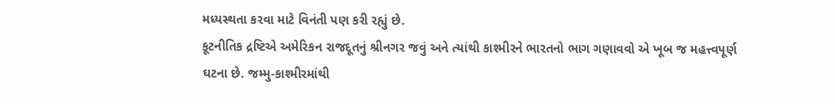મધ્યસ્થતા કરવા માટે વિનંતી પણ કરી રહ્યું છે.
કૂટનીતિક દ્રષ્ટિએ અમેરિકન રાજદૂતનું શ્રીનગર જવું અને ત્યાંથી કાશ્મીરને ભારતનો ભાગ ગણાવવો એ ખૂબ જ મહત્ત્વપૂર્ણ ઘટના છે. જમ્મુ-કાશ્મીરમાંથી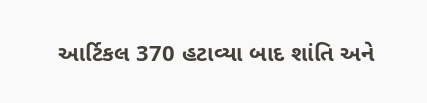આર્ટિકલ 370 હટાવ્યા બાદ શાંતિ અને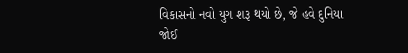વિકાસનો નવો યુગ શરૂ થયો છે, જે હવે દુનિયા જોઈ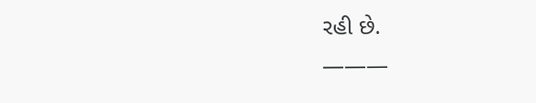રહી છે.
———